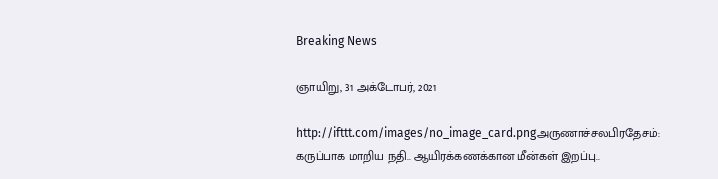Breaking News

ஞாயிறு, 31 அக்டோபர், 2021

http://ifttt.com/images/no_image_card.pngஅருணாச்சலபிரதேசம்: கருப்பாக மாறிய நதி.. ஆயிரக்கணக்கான மீன்கள் இறப்பு..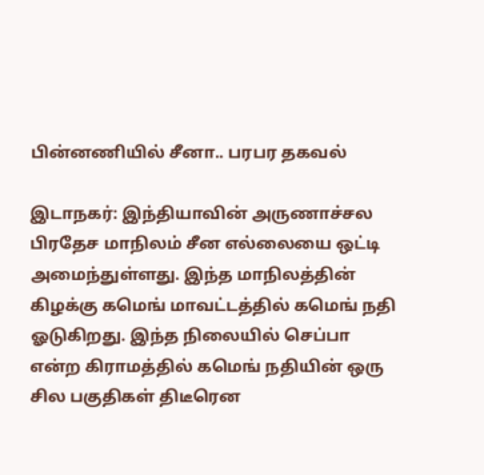பின்னணியில் சீனா.. பரபர தகவல்

இடாநகர்: இந்தியாவின் அருணாச்சல பிரதேச மாநிலம் சீன எல்லையை ஒட்டி அமைந்துள்ளது. இந்த மாநிலத்தின் கிழக்கு கமெங் மாவட்டத்தில் கமெங் நதி ஓடுகிறது. இந்த நிலையில் செப்பா என்ற கிராமத்தில் கமெங் நதியின் ஒரு சில பகுதிகள் திடீரென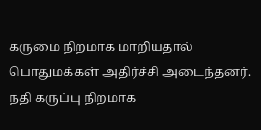கருமை நிறமாக மாறியதால் பொதுமக்கள் அதிர்ச்சி அடைந்தனர். நதி கருப்பு நிறமாக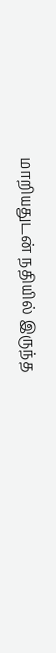மாறியதுடன் நதியில் இருந்த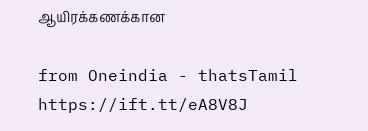ஆயிரக்கணக்கான

from Oneindia - thatsTamil
https://ift.tt/eA8V8J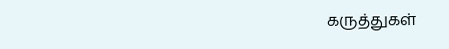கருத்துகள்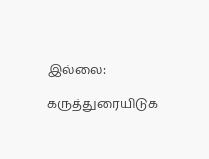இல்லை:

கருத்துரையிடுக